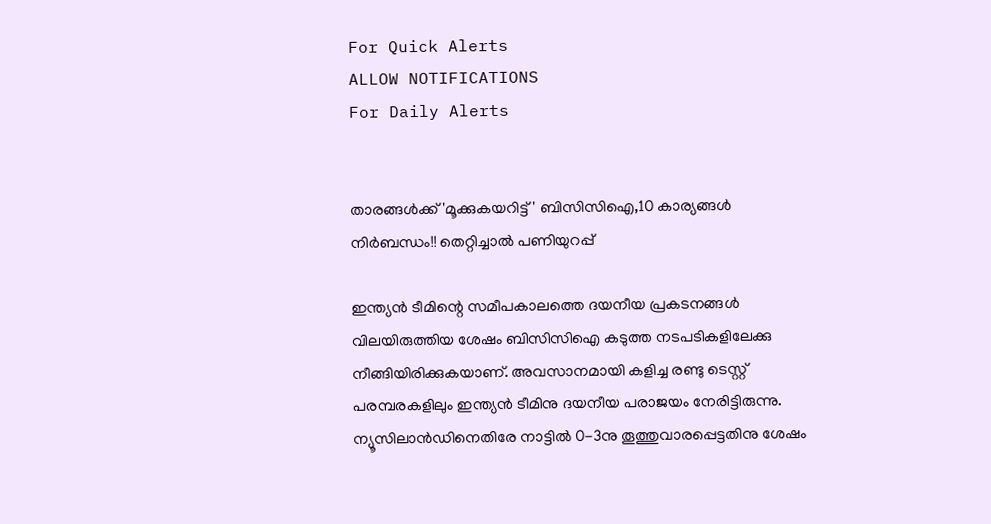For Quick Alerts
ALLOW NOTIFICATIONS
For Daily Alerts


താരങ്ങള്‍ക്ക് 'മൂക്കുകയറിട്ട്' ബിസിസിഐ,10 കാര്യങ്ങള്‍ നിര്‍ബന്ധം!! തെറ്റിച്ചാല്‍ പണിയുറപ്പ്

ഇന്ത്യന്‍ ടീമിന്റെ സമീപകാലത്തെ ദയനീയ പ്രകടനങ്ങള്‍ വിലയിരുത്തിയ ശേഷം ബിസിസിഐ കടുത്ത നടപടികളിലേക്കു നീങ്ങിയിരിക്കുകയാണ്. അവസാനമായി കളിച്ച രണ്ടു ടെസ്റ്റ് പരമ്പരകളിലും ഇന്ത്യന്‍ ടീമിനു ദയനീയ പരാജയം നേരിട്ടിരുന്നു. ന്യൂസിലാന്‍ഡിനെതിരേ നാട്ടില്‍ 0-3നു തൂത്തുവാരപ്പെട്ടതിനു ശേഷം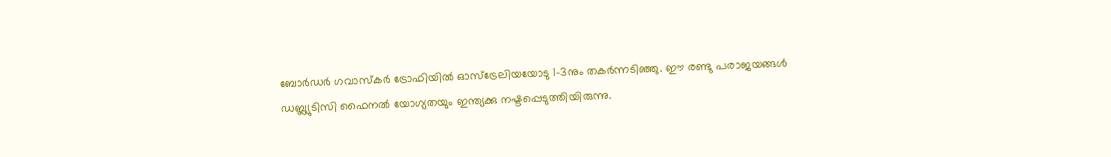ബോര്‍ഡര്‍ ഗവാസ്‌കര്‍ ട്രോഫിയില്‍ ഓസ്‌ട്രേലിയയോടു 1-3നും തകര്‍ന്നടിഞ്ഞു. ഈ രണ്ടു പരാജയങ്ങള്‍ ഡബ്ല്യുടിസി ഫൈനല്‍ യോഗ്യതയും ഇന്ത്യക്കു നഷ്ടപ്പെടുത്തിയിരുന്നു.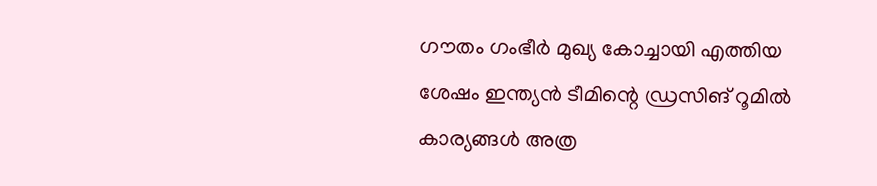ഗൗതം ഗംഭീര്‍ മുഖ്യ കോച്ചായി എത്തിയ ശേഷം ഇന്ത്യന്‍ ടീമിന്റെ ഡ്രസിങ് റൂമില്‍ കാര്യങ്ങള്‍ അത്ര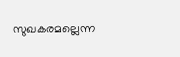സുഖകരമല്ലെന്ന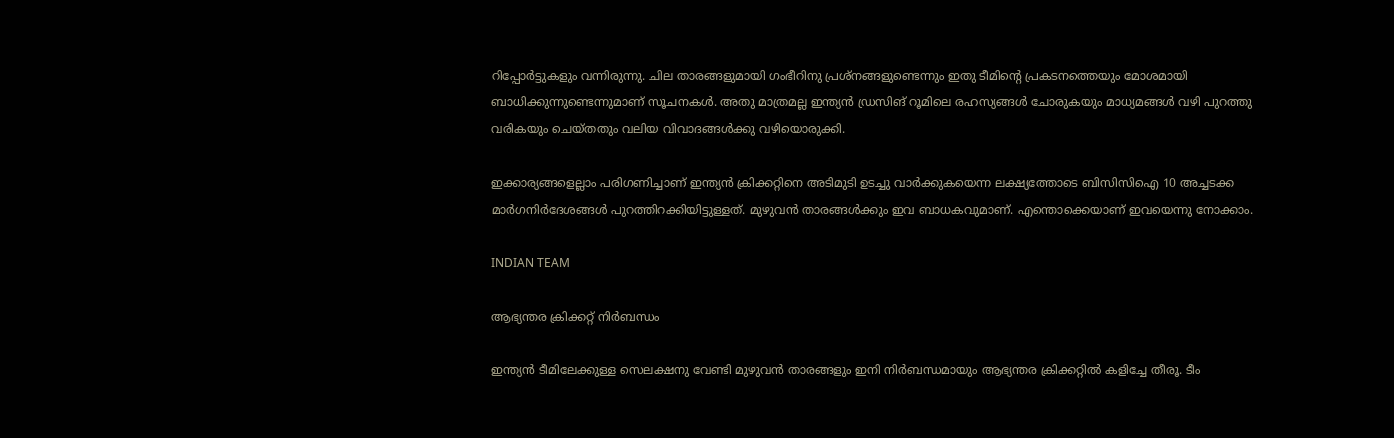റിപ്പോര്‍ട്ടുകളും വന്നിരുന്നു. ചില താരങ്ങളുമായി ഗംഭീറിനു പ്രശ്‌നങ്ങളുണ്ടെന്നും ഇതു ടീമിന്റെ പ്രകടനത്തെയും മോശമായി ബാധിക്കുന്നുണ്ടെന്നുമാണ് സൂചനകള്‍. അതു മാത്രമല്ല ഇന്ത്യന്‍ ഡ്രസിങ് റൂമിലെ രഹസ്യങ്ങള്‍ ചോരുകയും മാധ്യമങ്ങള്‍ വഴി പുറത്തു വരികയും ചെയ്തതും വലിയ വിവാദങ്ങള്‍ക്കു വഴിയൊരുക്കി.

ഇക്കാര്യങ്ങളെല്ലാം പരിഗണിച്ചാണ് ഇന്ത്യന്‍ ക്രിക്കറ്റിനെ അടിമുടി ഉടച്ചു വാര്‍ക്കുകയെന്ന ലക്ഷ്യത്തോടെ ബിസിസിഐ 10 അച്ചടക്ക മാര്‍ഗനിര്‍ദേശങ്ങള്‍ പുറത്തിറക്കിയിട്ടുള്ളത്. മുഴുവന്‍ താരങ്ങള്‍ക്കും ഇവ ബാധകവുമാണ്. എന്തൊക്കെയാണ് ഇവയെന്നു നോക്കാം.

INDIAN TEAM

ആഭ്യന്തര ക്രിക്കറ്റ് നിര്‍ബന്ധം

ഇന്ത്യന്‍ ടീമിലേക്കുള്ള സെലക്ഷനു വേണ്ടി മുഴുവന്‍ താരങ്ങളും ഇനി നിര്‍ബന്ധമായും ആഭ്യന്തര ക്രിക്കറ്റില്‍ കളിച്ചേ തീരൂ. ടീം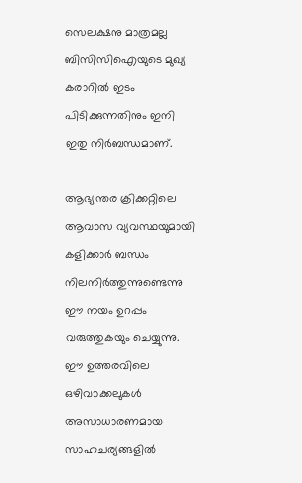സെലക്ഷനു മാത്രമല്ല ബിസിസിഐയുടെ മുഖ്യ കരാറില്‍ ഇടം പിടിക്കുന്നതിനും ഇനി ഇതു നിര്‍ബന്ധമാണ്.

ആഭ്യന്തര ക്രിക്കറ്റിലെ ആവാസ വ്യവസ്ഥയുമായി കളിക്കാര്‍ ബന്ധം നിലനിര്‍ത്തുന്നുണ്ടെന്നു ഈ നയം ഉറപ്പം വരുത്തുകയും ചെയ്യുന്നു. ഈ ഉത്തരവിലെ ഒഴിവാക്കലുകള്‍ അസാധാരണമായ സാഹചര്യങ്ങളില്‍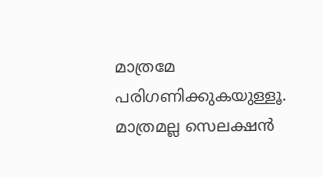മാത്രമേ പരിഗണിക്കുകയുള്ളൂ. മാത്രമല്ല സെലക്ഷന്‍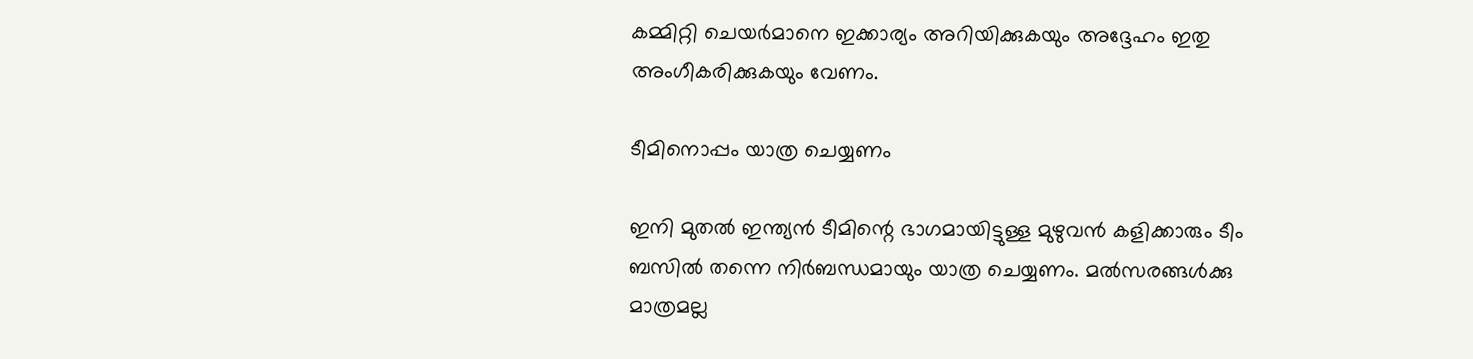കമ്മിറ്റി ചെയര്‍മാനെ ഇക്കാര്യം അറിയിക്കുകയും അദ്ദേഹം ഇതു അംഗീകരിക്കുകയും വേണം.

ടീമിനൊപ്പം യാത്ര ചെയ്യണം

ഇനി മുതല്‍ ഇന്ത്യന്‍ ടീമിന്റെ ഭാഗമായിട്ടുള്ള മുഴുവന്‍ കളിക്കാരും ടീം ബസില്‍ തന്നെ നിര്‍ബന്ധമായും യാത്ര ചെയ്യണം. മല്‍സരങ്ങള്‍ക്കു മാത്രമല്ല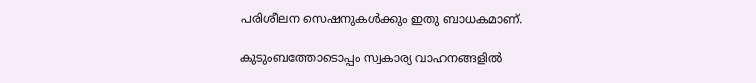പരിശീലന സെഷനുകള്‍ക്കും ഇതു ബാധകമാണ്.

കുടുംബത്തോടൊപ്പം സ്വകാര്യ വാഹനങ്ങളില്‍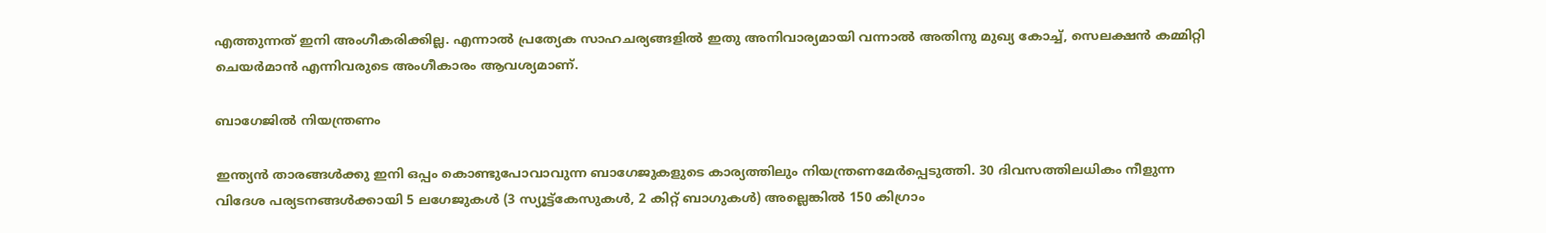എത്തുന്നത് ഇനി അംഗീകരിക്കില്ല. എന്നാല്‍ പ്രത്യേക സാഹചര്യങ്ങളില്‍ ഇതു അനിവാര്യമായി വന്നാല്‍ അതിനു മുഖ്യ കോച്ച്, സെലക്ഷന്‍ കമ്മിറ്റി ചെയര്‍മാന്‍ എന്നിവരുടെ അംഗീകാരം ആവശ്യമാണ്.

ബാഗേജില്‍ നിയന്ത്രണം

ഇന്ത്യന്‍ താരങ്ങള്‍ക്കു ഇനി ഒപ്പം കൊണ്ടുപോവാവുന്ന ബാഗേജുകളുടെ കാര്യത്തിലും നിയന്ത്രണമേര്‍പ്പെടുത്തി. 30 ദിവസത്തിലധികം നീളുന്ന വിദേശ പര്യടനങ്ങള്‍ക്കായി 5 ലഗേജുകള്‍ (3 സ്യൂട്ട്‌കേസുകള്‍, 2 കിറ്റ് ബാഗുകള്‍) അല്ലെങ്കില്‍ 150 കിഗ്രാം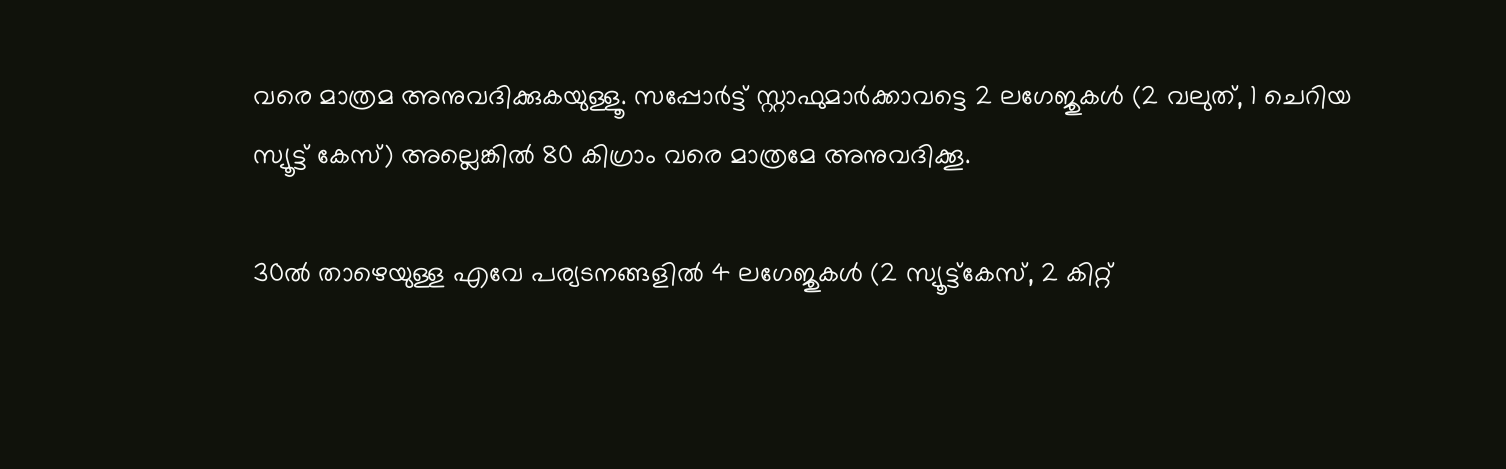വരെ മാത്രമ അനുവദിക്കുകയുള്ളൂ. സപ്പോര്‍ട്ട് സ്റ്റാഫുമാര്‍ക്കാവട്ടെ 2 ലഗേജുകള്‍ (2 വലുത്, 1 ചെറിയ സ്യൂട്ട് കേസ്) അല്ലെങ്കില്‍ 80 കിഗ്രാം വരെ മാത്രമേ അനുവദിക്കൂ.

30ല്‍ താഴെയുള്ള എവേ പര്യടനങ്ങളില്‍ 4 ലഗേജുകള്‍ (2 സ്യൂട്ട്‌കേസ്, 2 കിറ്റ്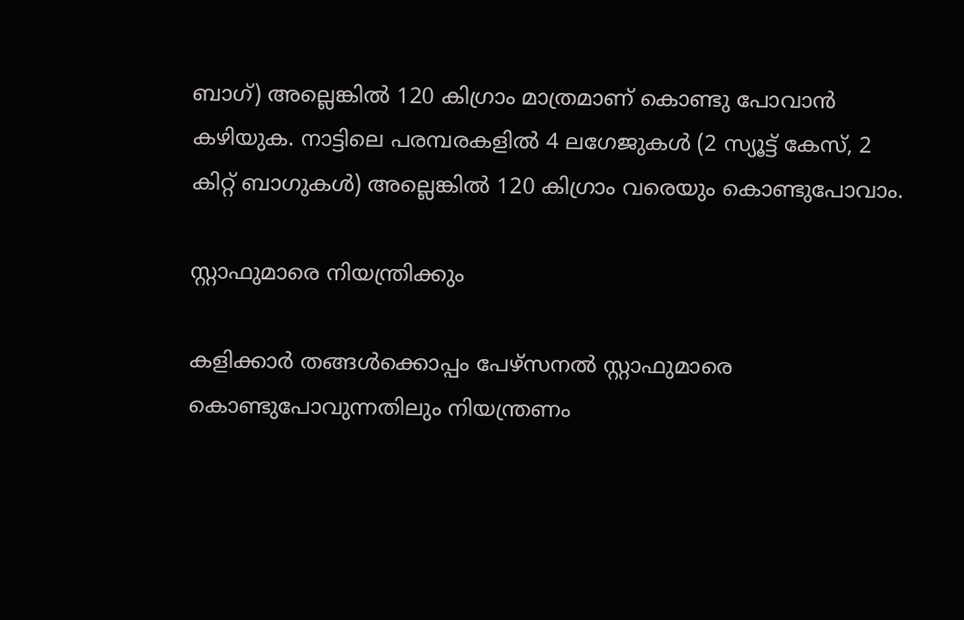ബാഗ്) അല്ലെങ്കില്‍ 120 കിഗ്രാം മാത്രമാണ് കൊണ്ടു പോവാന്‍ കഴിയുക. നാട്ടിലെ പരമ്പരകളില്‍ 4 ലഗേജുകള്‍ (2 സ്യൂട്ട് കേസ്, 2 കിറ്റ് ബാഗുകള്‍) അല്ലെങ്കില്‍ 120 കിഗ്രാം വരെയും കൊണ്ടുപോവാം.

സ്റ്റാഫുമാരെ നിയന്ത്രിക്കും

കളിക്കാര്‍ തങ്ങള്‍ക്കൊപ്പം പേഴ്‌സനല്‍ സ്റ്റാഫുമാരെ കൊണ്ടുപോവുന്നതിലും നിയന്ത്രണം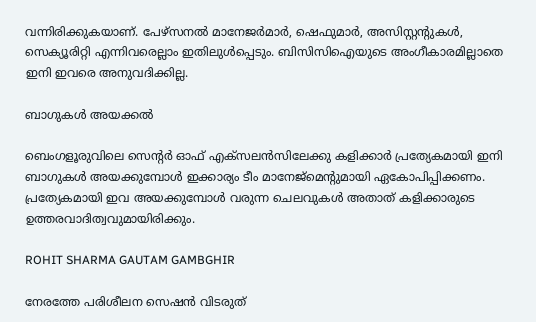വന്നിരിക്കുകയാണ്. പേഴ്‌സനല്‍ മാനേജര്‍മാര്‍, ഷെഫുമാര്‍, അസിസ്റ്റന്റുകള്‍, സെക്യൂരിറ്റി എന്നിവരെല്ലാം ഇതിലുള്‍പ്പെടും. ബിസിസിഐയുടെ അംഗീകാരമില്ലാതെ ഇനി ഇവരെ അനുവദിക്കില്ല.

ബാഗുകള്‍ അയക്കല്‍

ബെംഗളൂരുവിലെ സെന്റര്‍ ഓഫ് എക്‌സലന്‍സിലേക്കു കളിക്കാര്‍ പ്രത്യേകമായി ഇനി ബാഗുകള്‍ അയക്കുമ്പോള്‍ ഇക്കാര്യം ടീം മാനേജ്‌മെന്റുമായി ഏകോപിപ്പിക്കണം. പ്രത്യേകമായി ഇവ അയക്കുമ്പോള്‍ വരുന്ന ചെലവുകള്‍ അതാത് കളിക്കാരുടെ ഉത്തരവാദിത്വവുമായിരിക്കും.

ROHIT SHARMA GAUTAM GAMBGHIR

നേരത്തേ പരിശീലന സെഷന്‍ വിടരുത്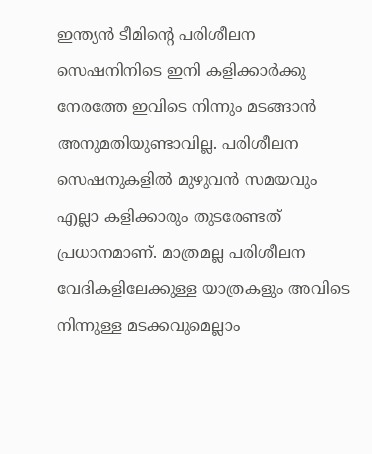ഇന്ത്യന്‍ ടീമിന്റെ പരിശീലന സെഷനിനിടെ ഇനി കളിക്കാര്‍ക്കു നേരത്തേ ഇവിടെ നിന്നും മടങ്ങാന്‍ അനുമതിയുണ്ടാവില്ല. പരിശീലന സെഷനുകളില്‍ മുഴുവന്‍ സമയവും എല്ലാ കളിക്കാരും തുടരേണ്ടത് പ്രധാനമാണ്. മാത്രമല്ല പരിശീലന വേദികളിലേക്കുള്ള യാത്രകളും അവിടെ നിന്നുള്ള മടക്കവുമെല്ലാം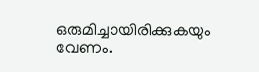ഒരുമിച്ചായിരിക്കുകയും വേണം.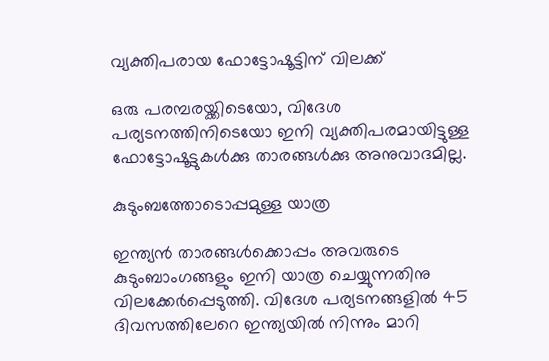വ്യക്തിപരായ ഫോട്ടോഷൂട്ടിന് വിലക്ക്

ഒരു പരമ്പരയ്ക്കിടെയോ, വിദേശ പര്യടനത്തിനിടെയോ ഇനി വ്യക്തിപരമായിട്ടുള്ള ഫോട്ടോഷൂട്ടുകള്‍ക്കു താരങ്ങള്‍ക്കു അനുവാദമില്ല.

കുടുംബത്തോടൊപ്പമുള്ള യാത്ര

ഇന്ത്യന്‍ താരങ്ങള്‍ക്കൊപ്പം അവരുടെ കുടുംബാംഗങ്ങളും ഇനി യാത്ര ചെയ്യുന്നതിനു വിലക്കേര്‍പ്പെടുത്തി. വിദേശ പര്യടനങ്ങളില്‍ 45 ദിവസത്തിലേറെ ഇന്ത്യയില്‍ നിന്നും മാറി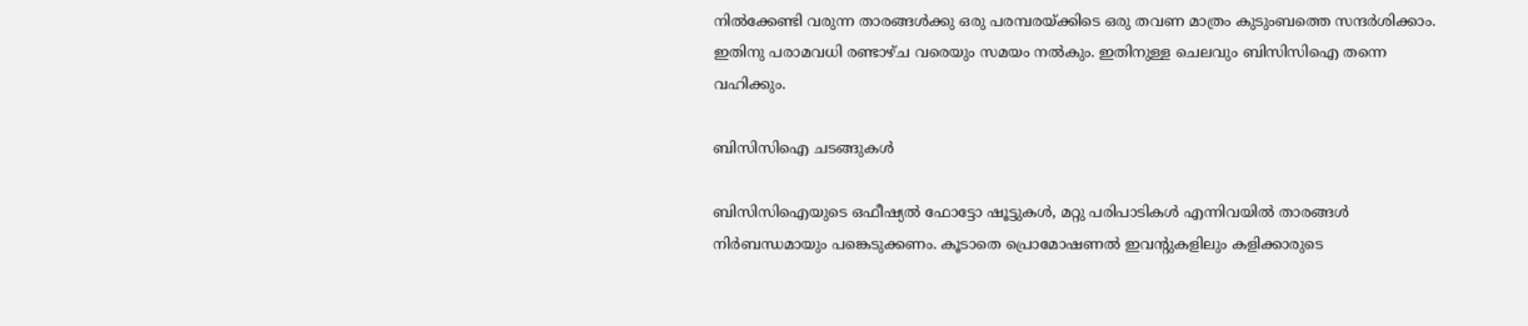നില്‍ക്കേണ്ടി വരുന്ന താരങ്ങള്‍ക്കു ഒരു പരമ്പരയ്ക്കിടെ ഒരു തവണ മാത്രം കുടുംബത്തെ സന്ദര്‍ശിക്കാം. ഇതിനു പരാമവധി രണ്ടാഴ്ച വരെയും സമയം നല്‍കും. ഇതിനുള്ള ചെലവും ബിസിസിഐ തന്നെ വഹിക്കും.

ബിസിസിഐ ചടങ്ങുകള്‍

ബിസിസിഐയുടെ ഒഫീഷ്യല്‍ ഫോട്ടോ ഷൂട്ടുകള്‍, മറ്റു പരിപാടികള്‍ എന്നിവയില്‍ താരങ്ങള്‍ നിര്‍ബന്ധമായും പങ്കെടുക്കണം. കൂടാതെ പ്രൊമോഷണല്‍ ഇവന്റുകളിലും കളിക്കാരുടെ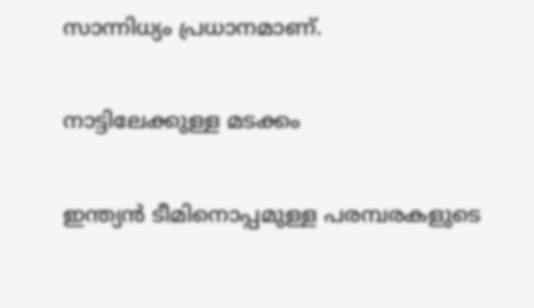സാന്നിധ്യം പ്രധാനമാണ്.

നാട്ടിലേക്കുള്ള മടക്കം

ഇന്ത്യന്‍ ടീമിനൊപ്പമുള്ള പരമ്പരകളുടെ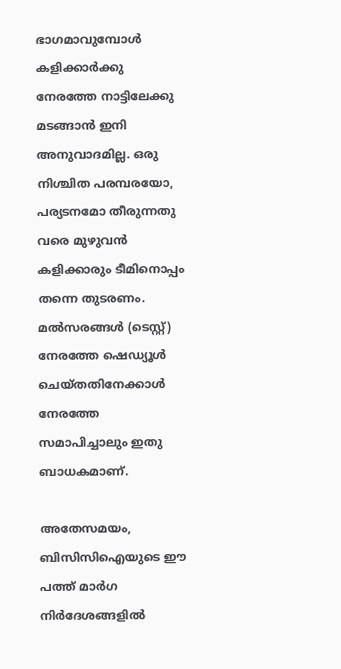ഭാഗമാവുമ്പോള്‍ കളിക്കാര്‍ക്കു നേരത്തേ നാട്ടിലേക്കു മടങ്ങാന്‍ ഇനി അനുവാദമില്ല. ഒരു നിശ്ചിത പരമ്പരയോ, പര്യടനമോ തീരുന്നതു വരെ മുഴുവന്‍ കളിക്കാരും ടീമിനൊപ്പം തന്നെ തുടരണം. മല്‍സരങ്ങള്‍ (ടെസ്റ്റ്) നേരത്തേ ഷെഡ്യൂള്‍ ചെയ്തതിനേക്കാള്‍ നേരത്തേ സമാപിച്ചാലും ഇതു ബാധകമാണ്.

അതേസമയം, ബിസിസിഐയുടെ ഈ പത്ത് മാര്‍ഗ നിര്‍ദേശങ്ങളില്‍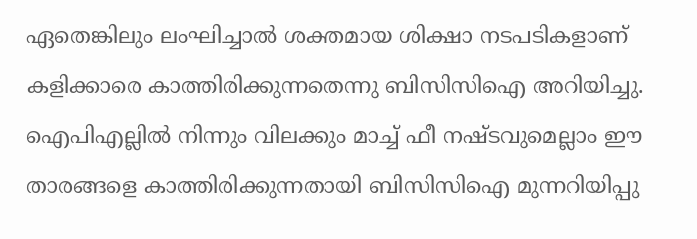ഏതെങ്കിലും ലംഘിച്ചാല്‍ ശക്തമായ ശിക്ഷാ നടപടികളാണ് കളിക്കാരെ കാത്തിരിക്കുന്നതെന്നു ബിസിസിഐ അറിയിച്ചു. ഐപിഎല്ലില്‍ നിന്നും വിലക്കും മാച്ച് ഫീ നഷ്ടവുമെല്ലാം ഈ താരങ്ങളെ കാത്തിരിക്കുന്നതായി ബിസിസിഐ മുന്നറിയിപ്പു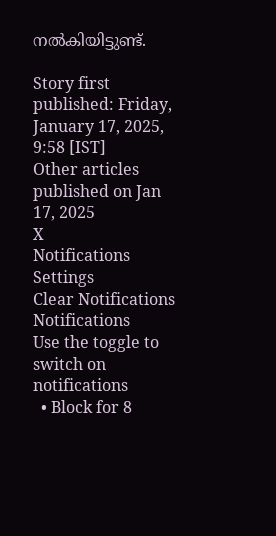നല്‍കിയിട്ടുണ്ട്.

Story first published: Friday, January 17, 2025, 9:58 [IST]
Other articles published on Jan 17, 2025
X
Notifications
Settings
Clear Notifications
Notifications
Use the toggle to switch on notifications
  • Block for 8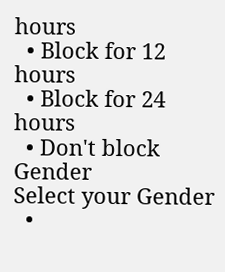hours
  • Block for 12 hours
  • Block for 24 hours
  • Don't block
Gender
Select your Gender
  •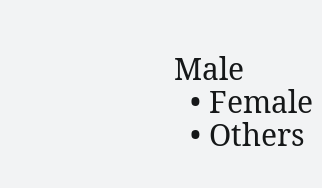Male
  • Female
  • Others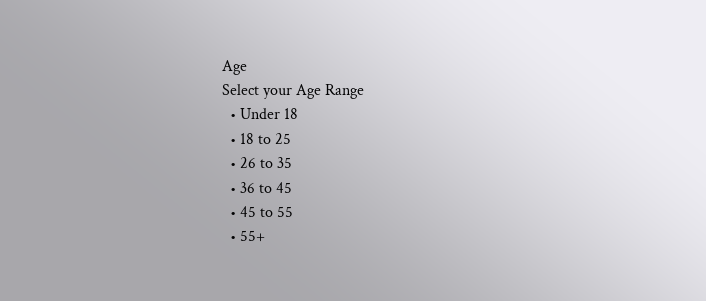Age
Select your Age Range
  • Under 18
  • 18 to 25
  • 26 to 35
  • 36 to 45
  • 45 to 55
  • 55+